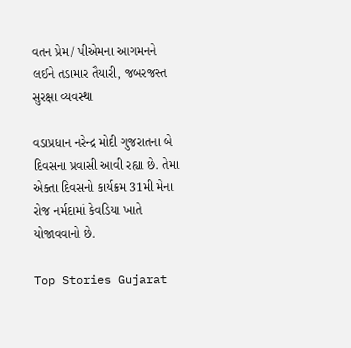વતન પ્રેમ/ પીએમના આગમનને લઈને તડામાર તૈયારી, જબરજસ્ત સુરક્ષા વ્યવસ્થા

વડાપ્રધાન નરેન્દ્ર મોદી ગુજરાતના બે દિવસના પ્રવાસી આવી રહ્યા છે. તેમા એક્તા દિવસનો કાર્યક્રમ 31મી મેના રોજ નર્મદામાં કેવડિયા ખાતે યોજાવવાનો છે.

Top Stories Gujarat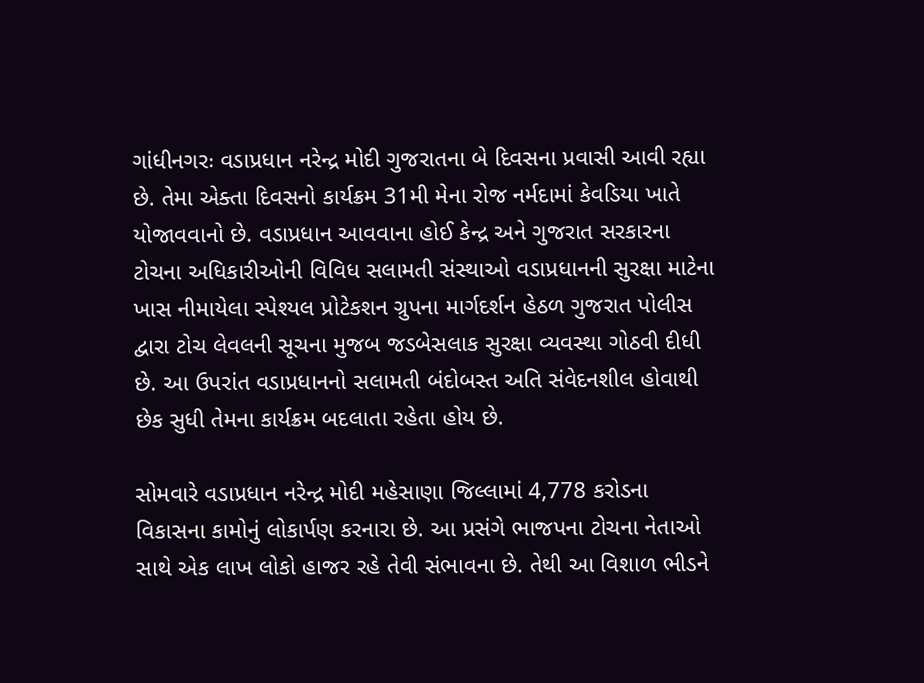ગાંધીનગરઃ વડાપ્રધાન નરેન્દ્ર મોદી ગુજરાતના બે દિવસના પ્રવાસી આવી રહ્યા છે. તેમા એક્તા દિવસનો કાર્યક્રમ 31મી મેના રોજ નર્મદામાં કેવડિયા ખાતે યોજાવવાનો છે. વડાપ્રધાન આવવાના હોઈ કેન્દ્ર અને ગુજરાત સરકારના ટોચના અધિકારીઓની વિવિધ સલામતી સંસ્થાઓ વડાપ્રધાનની સુરક્ષા માટેના ખાસ નીમાયેલા સ્પેશ્યલ પ્રોટેકશન ગ્રુપના માર્ગદર્શન હેઠળ ગુજરાત પોલીસ દ્વારા ટોચ લેવલની સૂચના મુજબ જડબેસલાક સુરક્ષા વ્યવસ્થા ગોઠવી દીધી છે. આ ઉપરાંત વડાપ્રધાનનો સલામતી બંદોબસ્ત અતિ સંવેદનશીલ હોવાથી છેક સુધી તેમના કાર્યક્રમ બદલાતા રહેતા હોય છે.

સોમવારે વડાપ્રધાન નરેન્દ્ર મોદી મહેસાણા જિલ્લામાં 4,778 કરોડના વિકાસના કામોનું લોકાર્પણ કરનારા છે. આ પ્રસંગે ભાજપના ટોચના નેતાઓ સાથે એક લાખ લોકો હાજર રહે તેવી સંભાવના છે. તેથી આ વિશાળ ભીડને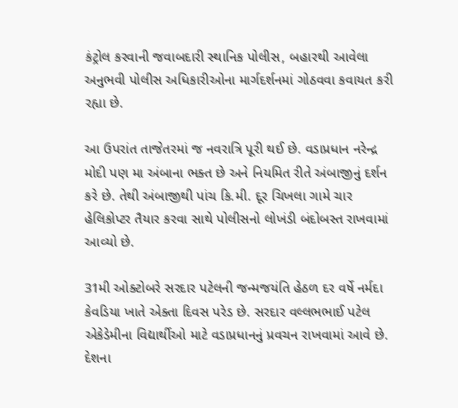કંટ્રોલ કરવાની જવાબદારી સ્થાનિક પોલીસ, બહારથી આવેલા અનુભવી પોલીસ અધિકારીઓના માર્ગદર્શનમાં ગોઠવવા કવાયત કરી રહ્યા છે.

આ ઉપરાંત તાજેતરમાં જ નવરાત્રિ પૂરી થઈ છે. વડાપ્રધાન નરેન્દ્ર મોદી પણ મા અંબાના ભક્ત છે અને નિયમિત રીતે અંબાજીનું દર્શન કરે છે. તેથી અંબાજીથી પાંચ કિ.મી. દૂર ચિખલા ગામે ચાર હેલિકોપ્ટર તૈયાર કરવા સાથે પોલીસનો લોખંડી બંદોબસ્ત રાખવામાં આવ્યો છે.

31મી ઓક્ટોબરે સરદાર પટેલની જન્મજયંતિ હેઠળ દર વર્ષે નર્મદા કેવડિયા ખાતે એક્તા દિવસ પરેડ છે. સરદાર વલ્લભભાઈ પટેલ એકેડેમીના વિદ્યાર્થીઓ માટે વડાપ્રધાનનું પ્રવચન રાખવામાં આવે છે. દેશના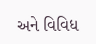અને વિવિધ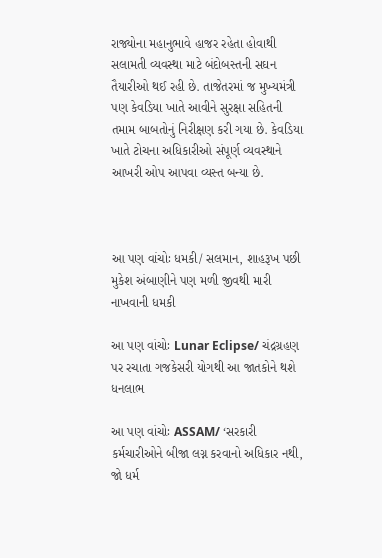રાજ્યોના મહાનુભાવે હાજર રહેતા હોવાથી સલામતી વ્યવસ્થા માટે બંદોબસ્તની સઘન તૈયારીઓ થઈ રહી છે. તાજેતરમાં જ મુખ્યમંત્રી પણ કેવડિયા ખાતે આવીને સુરક્ષા સહિતની તમામ બાબતોનું નિરીક્ષણ કરી ગયા છે. કેવડિયા ખાતે ટોચના અધિકારીઓ સંપૂર્ણ વ્યવસ્થાને આખરી ઓપ આપવા વ્યસ્ત બન્યા છે.



આ પણ વાંચોઃ ધમકી/ સલમાન, શાહરૂખ પછી મુકેશ અંબાણીને પણ મળી જીવથી મારી નાખવાની ધમકી

આ પણ વાંચોઃ Lunar Eclipse/ ચંદ્રગ્રહણ પર રચાતા ગજકેસરી યોગથી આ જાતકોને થશે ધનલાભ

આ પણ વાંચોઃ ASSAM/ ‘સરકારી કર્મચારીઓને બીજા લગ્ન કરવાનો અધિકાર નથી, જો ધર્મ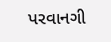પરવાનગી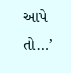આપે તો…’